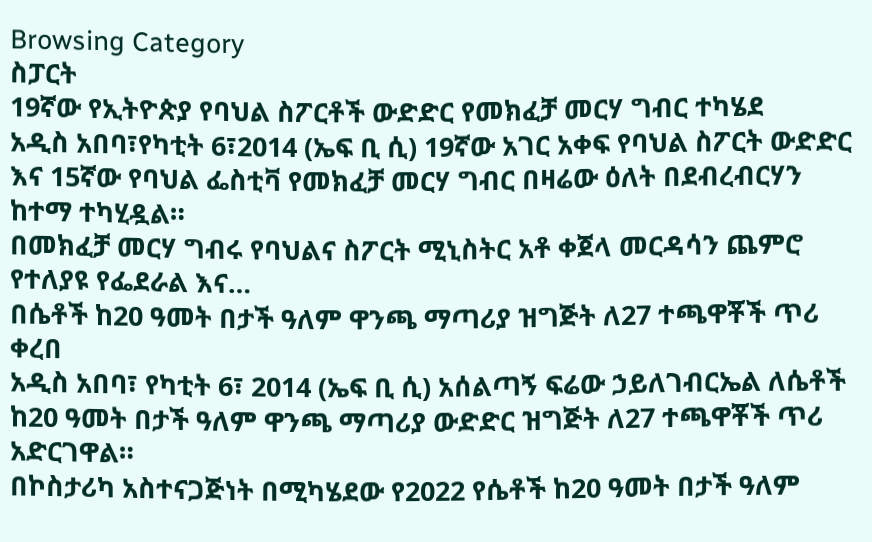Browsing Category
ስፓርት
19ኛው የኢትዮጵያ የባህል ስፖርቶች ውድድር የመክፈቻ መርሃ ግብር ተካሄደ
አዲስ አበባ፣የካቲት 6፣2014 (ኤፍ ቢ ሲ) 19ኛው አገር አቀፍ የባህል ስፖርት ውድድር እና 15ኛው የባህል ፌስቲቫ የመክፈቻ መርሃ ግብር በዛሬው ዕለት በደብረብርሃን ከተማ ተካሂዷል።
በመክፈቻ መርሃ ግብሩ የባህልና ስፖርት ሚኒስትር አቶ ቀጀላ መርዳሳን ጨምሮ የተለያዩ የፌደራል እና…
በሴቶች ከ20 ዓመት በታች ዓለም ዋንጫ ማጣሪያ ዝግጅት ለ27 ተጫዋቾች ጥሪ ቀረበ
አዲስ አበባ፣ የካቲት 6፣ 2014 (ኤፍ ቢ ሲ) አሰልጣኝ ፍሬው ኃይለገብርኤል ለሴቶች ከ20 ዓመት በታች ዓለም ዋንጫ ማጣሪያ ውድድር ዝግጅት ለ27 ተጫዋቾች ጥሪ አድርገዋል።
በኮስታሪካ አስተናጋጅነት በሚካሄደው የ2022 የሴቶች ከ20 ዓመት በታች ዓለም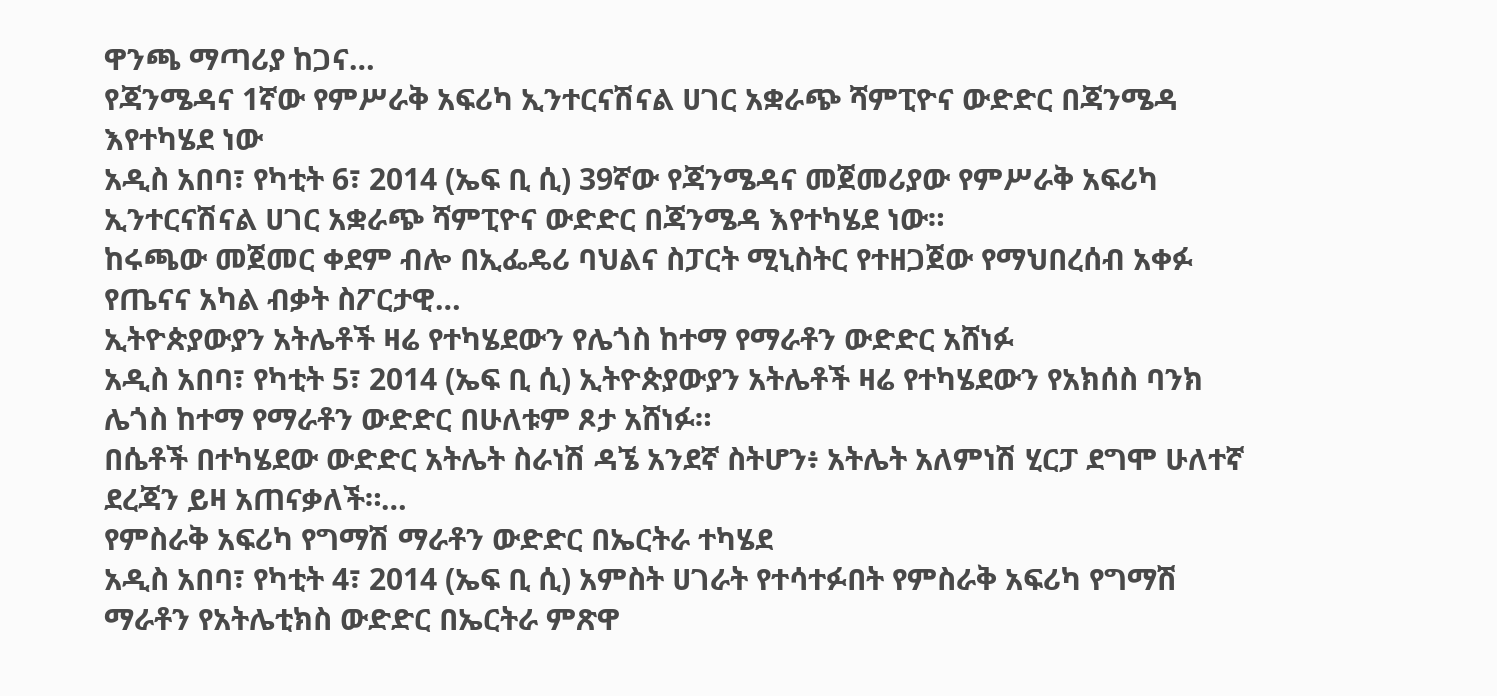ዋንጫ ማጣሪያ ከጋና…
የጃንሜዳና 1ኛው የምሥራቅ አፍሪካ ኢንተርናሽናል ሀገር አቋራጭ ሻምፒዮና ውድድር በጃንሜዳ እየተካሄደ ነው
አዲስ አበባ፣ የካቲት 6፣ 2014 (ኤፍ ቢ ሲ) 39ኛው የጃንሜዳና መጀመሪያው የምሥራቅ አፍሪካ ኢንተርናሽናል ሀገር አቋራጭ ሻምፒዮና ውድድር በጃንሜዳ እየተካሄደ ነው።
ከሩጫው መጀመር ቀደም ብሎ በኢፌዴሪ ባህልና ስፓርት ሚኒስትር የተዘጋጀው የማህበረሰብ አቀፉ የጤናና አካል ብቃት ስፖርታዊ…
ኢትዮጵያውያን አትሌቶች ዛሬ የተካሄደውን የሌጎስ ከተማ የማራቶን ውድድር አሸነፉ
አዲስ አበባ፣ የካቲት 5፣ 2014 (ኤፍ ቢ ሲ) ኢትዮጵያውያን አትሌቶች ዛሬ የተካሄደውን የአክሰስ ባንክ ሌጎስ ከተማ የማራቶን ውድድር በሁለቱም ጾታ አሸነፉ።
በሴቶች በተካሄደው ውድድር አትሌት ስራነሽ ዳኜ አንደኛ ስትሆን፥ አትሌት አለምነሽ ሂርፓ ደግሞ ሁለተኛ ደረጃን ይዛ አጠናቃለች።…
የምስራቅ አፍሪካ የግማሽ ማራቶን ውድድር በኤርትራ ተካሄደ
አዲስ አበባ፣ የካቲት 4፣ 2014 (ኤፍ ቢ ሲ) አምስት ሀገራት የተሳተፉበት የምስራቅ አፍሪካ የግማሽ ማራቶን የአትሌቲክስ ውድድር በኤርትራ ምጽዋ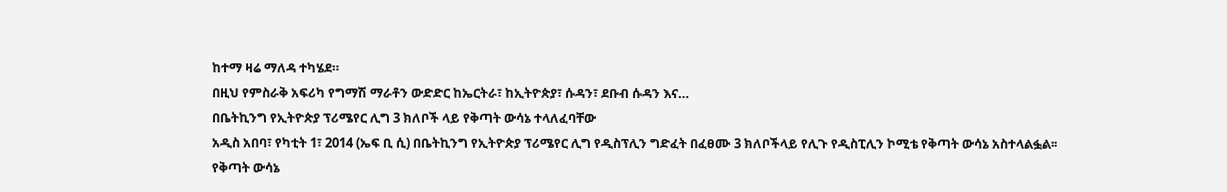ከተማ ዛሬ ማለዳ ተካሄደ።
በዚህ የምስራቅ አፍሪካ የግማሽ ማራቶን ውድድር ከኤርትራ፣ ከኢትዮጵያ፣ ሱዳን፣ ደቡብ ሱዳን እና…
በቤትኪንግ የኢትዮጵያ ፕሪሜየር ሊግ 3 ክለቦች ላይ የቅጣት ውሳኔ ተላለፈባቸው
አዲስ አበባ፣ የካቲት 1፣ 2014 (ኤፍ ቢ ሲ) በቤትኪንግ የኢትዮጵያ ፕሪሜየር ሊግ የዲስፕሊን ግድፈት በፈፀሙ 3 ክለቦችላይ የሊጉ የዲስፒሊን ኮሚቴ የቅጣት ውሳኔ አስተላልፏል፡፡
የቅጣት ውሳኔ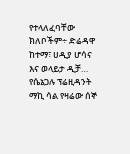የተላለፈባቸው ክለቦችም÷ ድሬዳዋ ከተማ፣ ሀዲያ ሆሳና እና ወላይታ ዲቻ…
የሴኔጋሉ ፕሬዚዳንት ማኪ ሳል የዛሬው ሰኞ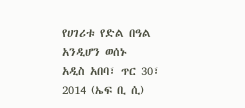የሀገሪቱ የድል በዓል አንዲሆን ወሰኑ
አዲስ አበባ፣ ጥር 30፣ 2014 (ኤፍ ቢ ሲ)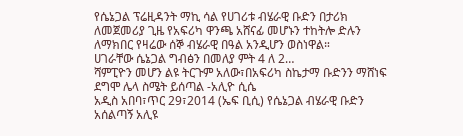የሴኔጋል ፕሬዚዳንት ማኪ ሳል የሀገሪቱ ብሄራዊ ቡድን በታሪክ ለመጀመሪያ ጊዜ የአፍሪካ ዋንጫ አሸናፊ መሆኑን ተከትሎ ድሉን ለማክበር የዛሬው ሰኞ ብሄራዊ በዓል አንዲሆን ወስነዋል።
ሀገራቸው ሴኔጋል ግብፅን በመለያ ምት 4 ለ 2…
ሻምፒዮን መሆን ልዩ ትርጉም አለው፣በአፍሪካ ስኬታማ ቡድንን ማሸነፍ ደግሞ ሌላ ስሜት ይሰጣል -አሊዮ ሲሴ
አዲስ አበባ፣ጥር 29፣2014 (ኤፍ ቢሲ) የሴኔጋል ብሄራዊ ቡድን አሰልጣኝ አሊዩ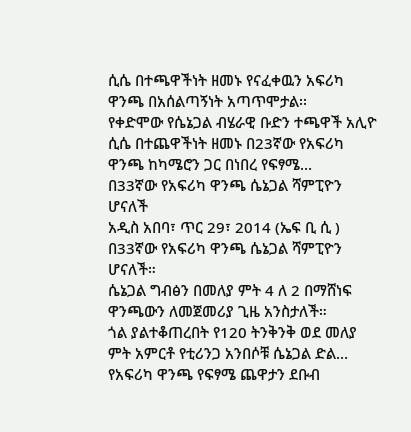ሲሴ በተጫዋችነት ዘመኑ የናፈቀዉን አፍሪካ ዋንጫ በአሰልጣኝነት አጣጥሞታል፡፡
የቀድሞው የሴኔጋል ብሄራዊ ቡድን ተጫዋች አሊዮ ሲሴ በተጨዋችነት ዘመኑ በ23ኛው የአፍሪካ ዋንጫ ከካሜሮን ጋር በነበረ የፍፃሜ…
በ33ኛው የአፍሪካ ዋንጫ ሴኔጋል ሻምፒዮን ሆናለች
አዲስ አበባ፣ ጥር 29፣ 2014 (ኤፍ ቢ ሲ ) በ33ኛው የአፍሪካ ዋንጫ ሴኔጋል ሻምፒዮን ሆናለች።
ሴኔጋል ግብፅን በመለያ ምት 4 ለ 2 በማሸነፍ ዋንጫውን ለመጀመሪያ ጊዜ አንስታለች።
ጎል ያልተቆጠረበት የ120 ትንቅንቅ ወደ መለያ ምት አምርቶ የቲሪንጋ አንበሶቹ ሴኔጋል ድል…
የአፍሪካ ዋንጫ የፍፃሜ ጨዋታን ደቡብ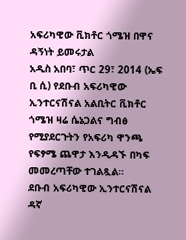አፍሪካዊው ቪክቶር ጎሜዝ በዋና ዳኝነት ይመሩታል
አዲስ አበባ፣ ጥር 29፣ 2014 (ኤፍ ቢ ሲ) የደቡብ አፍሪካዊው ኢንተርናሽናል አልቢትር ቪክቶር ጎሜዝ ዛሬ ሴኔጋልና ግብፅ የሚያደርጉትን የአፍሪካ ዋንጫ የፍፃሜ ጨዋታ እንዲዳኙ በካፍ መመረጣቸው ተገልጿል።
ደቡብ አፍሪካዊው ኢንተርናሽናል ዳኛ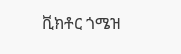ቪክቶር ጎሜዝ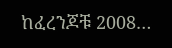ከፈረንጆቹ 2008…